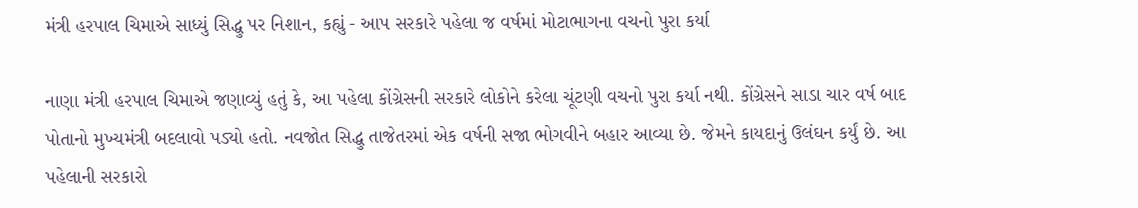મંત્રી હરપાલ ચિમાએ સાધ્યું સિદ્ધુ પર નિશાન, કહ્યું - આપ સરકારે પહેલા જ વર્ષમાં મોટાભાગના વચનો પુરા કર્યા

નાણા મંત્રી હરપાલ ચિમાએ જણાવ્યું હતું કે, આ પહેલા કોંગ્રેસની સરકારે લોકોને કરેલા ચૂંટણી વચનો પુરા કર્યા નથી. કોંગ્રેસને સાડા ચાર વર્ષ બાદ પોતાનો મુખ્યમંત્રી બદલાવો પડ્યો હતો. નવજોત સિદ્ધુ તાજેતરમાં એક વર્ષની સજા ભોગવીને બહાર આવ્યા છે. જેમને કાયદાનું ઉલંઘન કર્યું છે. આ પહેલાની સરકારો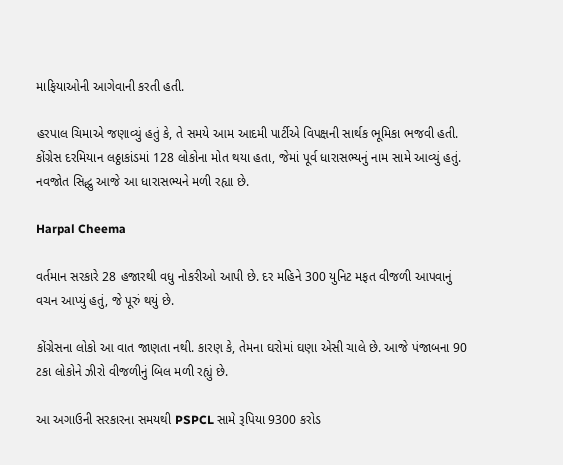માફિયાઓની આગેવાની કરતી હતી.

હરપાલ ચિમાએ જણાવ્યું હતું કે, તે સમયે આમ આદમી પાર્ટીએ વિપક્ષની સાર્થક ભૂમિકા ભજવી હતી. કોંગ્રેસ દરમિયાન લઠ્ઠાકાંડમાં 128 લોકોના મોત થયા હતા, જેમાં પૂર્વ ધારાસભ્યનું નામ સામે આવ્યું હતું. નવજોત સિદ્ધુ આજે આ ધારાસભ્યને મળી રહ્યા છે.

Harpal Cheema

વર્તમાન સરકારે 28 હજારથી વધુ નોકરીઓ આપી છે. દર મહિને 300 યુનિટ મફત વીજળી આપવાનું વચન આપ્યું હતું, જે પૂરું થયું છે.

કોંગ્રેસના લોકો આ વાત જાણતા નથી. કારણ કે, તેમના ઘરોમાં ઘણા એસી ચાલે છે. આજે પંજાબના 90 ટકા લોકોને ઝીરો વીજળીનું બિલ મળી રહ્યું છે.

આ અગાઉની સરકારના સમયથી PSPCL સામે રૂપિયા 9300 કરોડ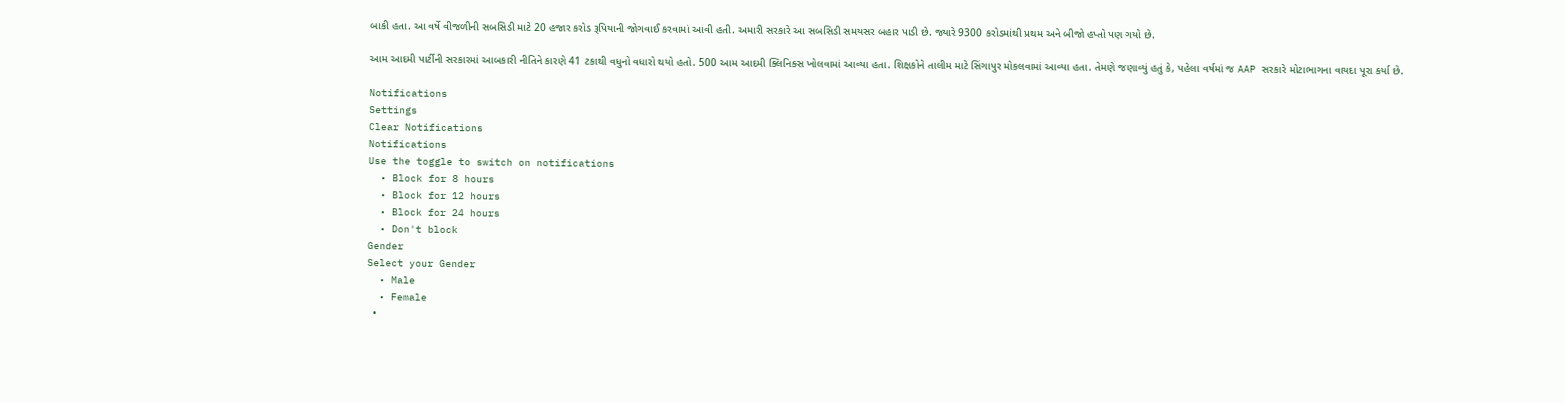બાકી હતા. આ વર્ષે વીજળીની સબસિડી માટે 20 હજાર કરોડ રૂપિયાની જોગવાઈ કરવામાં આવી હતી. અમારી સરકારે આ સબસિડી સમયસર બહાર પાડી છે. જ્યારે 9300 કરોડમાંથી પ્રથમ અને બીજો હપ્તો પણ ગયો છે.

આમ આદમી પાર્ટીની સરકારમાં આબકારી નીતિને કારણે 41 ટકાથી વધુનો વધારો થયો હતો. 500 આમ આદમી ક્લિનિક્સ ખોલવામાં આવ્યા હતા. શિક્ષકોને તાલીમ માટે સિંગાપુર મોકલવામાં આવ્યા હતા. તેમણે જણાવ્યું હતું કે, પહેલા વર્ષમાં જ AAP સરકારે મોટાભાગના વાયદા પૂરા કર્યા છે.

Notifications
Settings
Clear Notifications
Notifications
Use the toggle to switch on notifications
  • Block for 8 hours
  • Block for 12 hours
  • Block for 24 hours
  • Don't block
Gender
Select your Gender
  • Male
  • Female
  •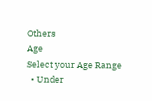Others
Age
Select your Age Range
  • Under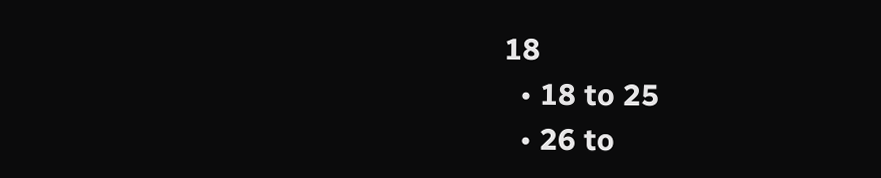18
  • 18 to 25
  • 26 to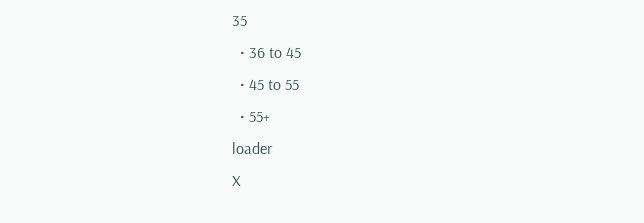35
  • 36 to 45
  • 45 to 55
  • 55+
loader
X